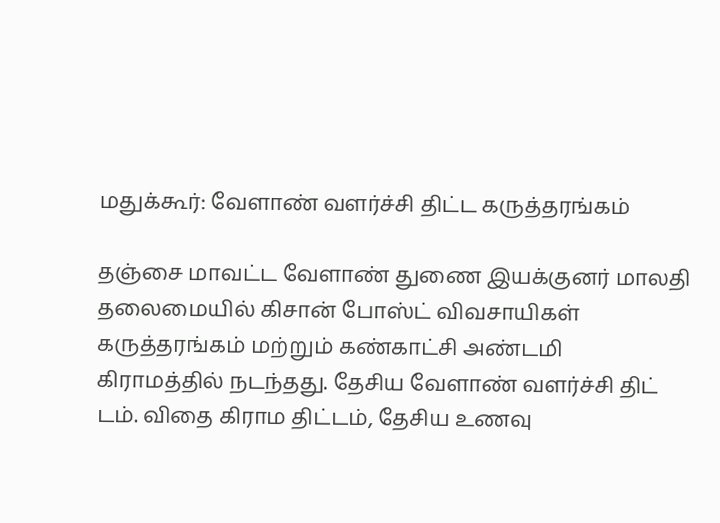மதுக்கூர்: வேளாண் வளர்ச்சி திட்ட கருத்தரங்கம்

தஞ்சை மாவட்ட வேளாண் துணை இயக்குனர் மாலதி தலைமையில் கிசான் போஸ்ட் விவசாயிகள் கருத்தரங்கம் மற்றும் கண்காட்சி அண்டமி கிராமத்தில் நடந்தது. தேசிய வேளாண் வளர்ச்சி திட் டம். விதை கிராம திட்டம், தேசிய உணவு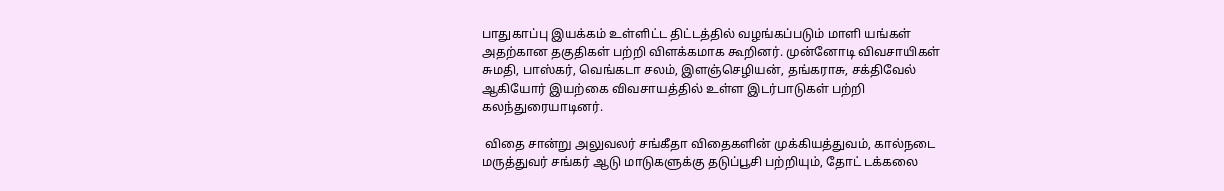பாதுகாப்பு இயக்கம் உள்ளிட்ட திட்டத்தில் வழங்கப்படும் மாளி யங்கள் அதற்கான தகுதிகள் பற்றி விளக்கமாக கூறினர். முன்னோடி விவசாயிகள் சுமதி, பாஸ்கர், வெங்கடா சலம், இளஞ்செழியன், தங்கராசு, சக்திவேல் ஆகியோர் இயற்கை விவசாயத்தில் உள்ள இடர்பாடுகள் பற்றி கலந்துரையாடினர்.

 விதை சான்று அலுவலர் சங்கீதா விதைகளின் முக்கியத்துவம், கால்நடை மருத்துவர் சங்கர் ஆடு மாடுகளுக்கு தடுப்பூசி பற்றியும், தோட் டக்கலை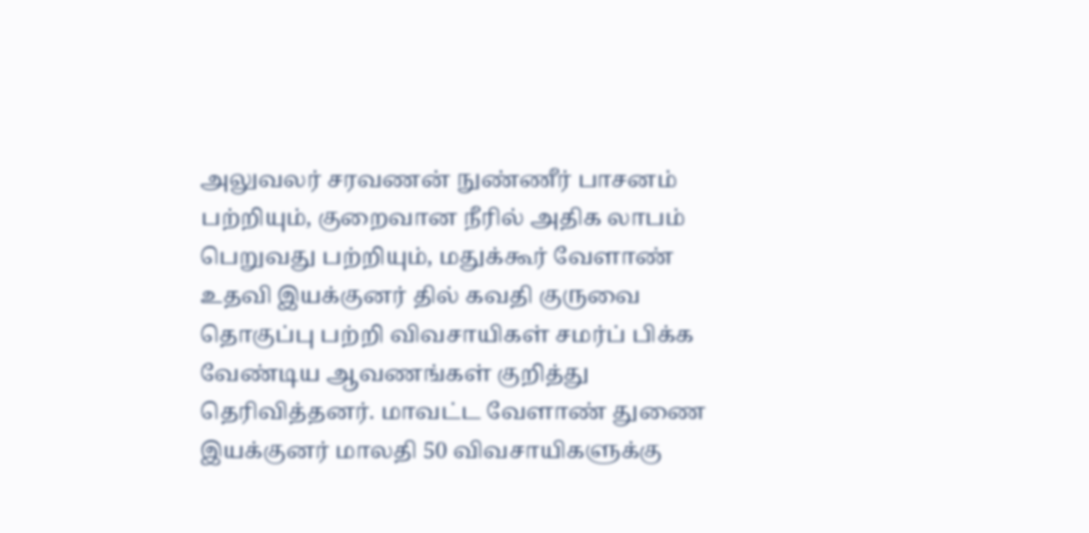அலுவலர் சரவணன் நுண்ணீர் பாசனம் பற்றியும், குறைவான நீரில் அதிக லாபம் பெறுவது பற்றியும், மதுக்கூர் வேளாண் உதவி இயக்குனர் தில் கவதி குருவை தொகுப்பு பற்றி விவசாயிகள் சமர்ப் பிக்க வேண்டிய ஆவணங்கள் குறித்து தெரிவித்தனர். மாவட்ட வேளாண் துணை இயக்குனர் மாலதி 50 விவசாயிகளுக்கு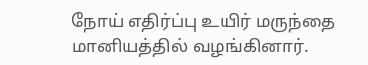நோய் எதிர்ப்பு உயிர் மருந்தை மானியத்தில் வழங்கினார்.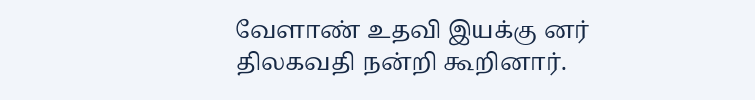வேளாண் உதவி இயக்கு னர் திலகவதி நன்றி கூறினார்.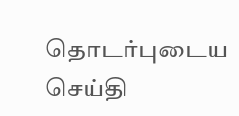தொடர்புடைய செய்தி